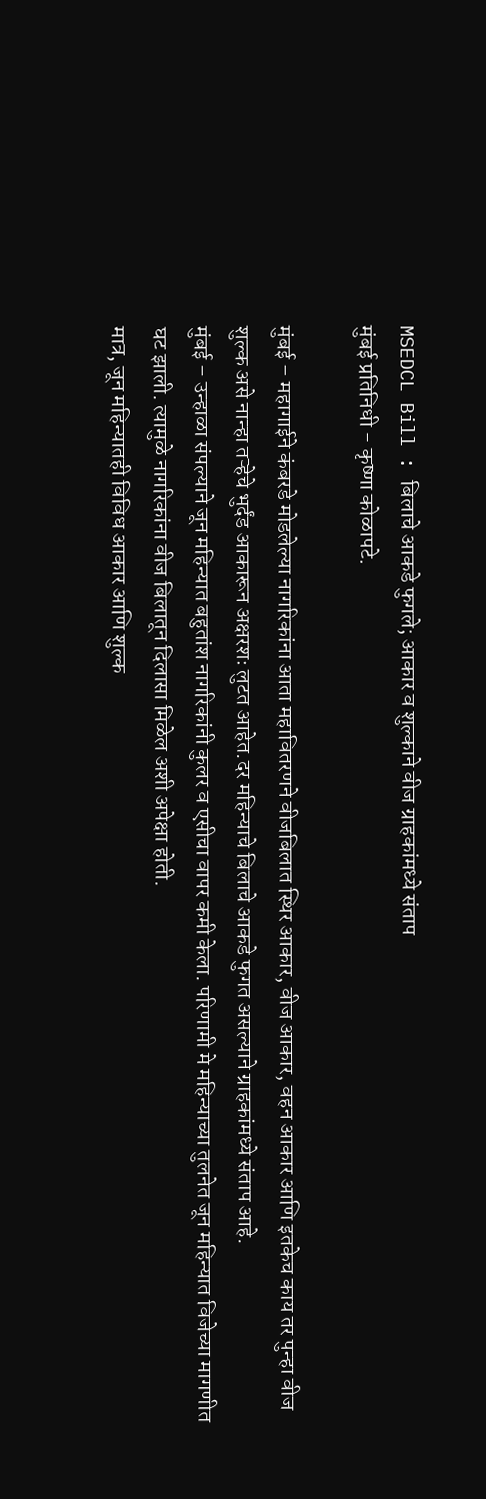MSEDCL Bill : बिलाचे आकडे फुगले; आकार व शुल्काने वीज ग्राहकांमध्ये संताप
मुंबई प्रतिनिधी - कृष्णा कोळापटे.

मुंबई – महागाईने कंबरडे मोडलेल्या नागरिकांना आता महावितरणने वीजबिलात स्थिर आकार, वीज आकार, वहन आकार आणि इतकेच काय तर पुन्हा वीज शुल्क असे नान्हा तऱ्हेचे भुर्दंड आकारून अक्षरशः लुटत आहेत.दर महिन्याचे बिलाचे आकडे फुगत असल्याने ग्राहकांमध्ये संताप आहे.
मुंबई – उन्हाळा संपल्याने जून महिन्यात बहुतांश नागरिकांनी कुलर व एसीचा वापर कमी केला. परिणामी मे महिन्याच्या तुलनेत जून महिन्यात विजेच्या मागणीत घट झाली. त्यामुळे नागरिकांना वीज बिलातून दिलासा मिळेल अशी अपेक्षा होती.
मात्र, जून महिन्यातही विविध आकार आणि शुल्क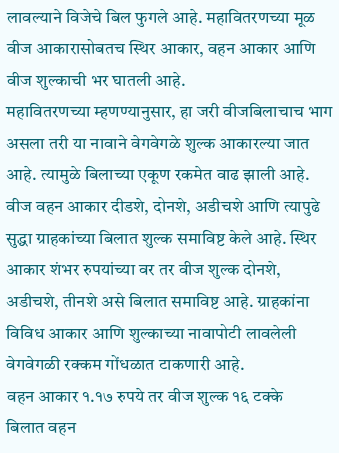लावल्याने विजेचे बिल फुगले आहे. महावितरणच्या मूळ वीज आकारासोबतच स्थिर आकार, वहन आकार आणि वीज शुल्काची भर घातली आहे.
महावितरणच्या म्हणण्यानुसार, हा जरी वीजबिलाचाच भाग असला तरी या नावाने वेगवेगळे शुल्क आकारल्या जात आहे. त्यामुळे बिलाच्या एकूण रकमेत वाढ झाली आहे. वीज वहन आकार दीडशे, दोनशे, अडीचशे आणि त्यापुढे सुद्धा ग्राहकांच्या बिलात शुल्क समाविष्ट केले आहे. स्थिर आकार शंभर रुपयांच्या वर तर वीज शुल्क दोनशे, अडीचशे, तीनशे असे बिलात समाविष्ट आहे. ग्राहकांना विविध आकार आणि शुल्काच्या नावापोटी लावलेली वेगवेगळी रक्कम गोंधळात टाकणारी आहे.
वहन आकार १.१७ रुपये तर वीज शुल्क १६ टक्के
बिलात वहन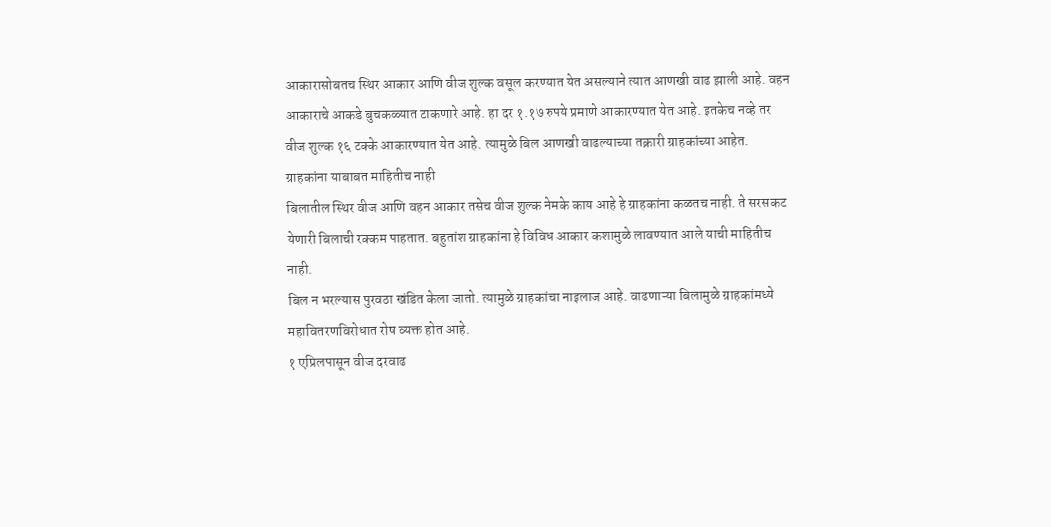आकारासोबतच स्थिर आकार आणि वीज शुल्क वसूल करण्यात येत असल्याने त्यात आणखी वाढ झाली आहे. वहन आकाराचे आकडे बुचकळ्यात टाकणारे आहे. हा दर १.१७ रुपये प्रमाणे आकारण्यात येत आहे. इतकेच नव्हे तर वीज शुल्क १६ टक्के आकारण्यात येत आहे. त्यामुळे बिल आणखी वाढल्याच्या तक्रारी ग्राहकांच्या आहेत.
ग्राहकांना याबाबत माहितीच नाही
बिलातील स्थिर वीज आणि वहन आकार तसेच वीज शुल्क नेमके काय आहे हे ग्राहकांना कळतच नाही. ते सरसकट येणारी बिलाची रक्कम पाहतात. बहुतांश ग्राहकांना हे विविध आकार कशामुळे लावण्यात आले याची माहितीच नाही.
बिल न भरल्यास पुरवठा खंडित केला जातो. त्यामुळे ग्राहकांचा नाइलाज आहे. वाढणाऱ्या बिलामुळे ग्राहकांमध्ये महावितरणविरोधात रोष व्यक्त होत आहे.
१ एप्रिलपासून वीज दरवाढ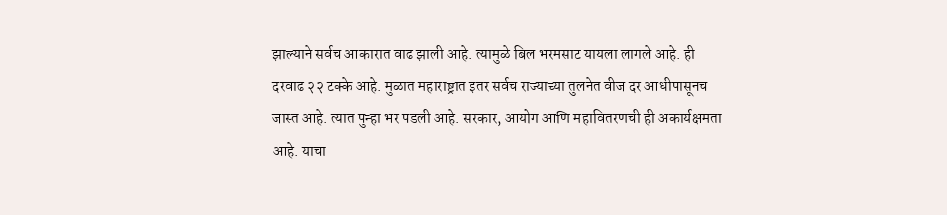झाल्याने सर्वच आकारात वाढ झाली आहे. त्यामुळे बिल भरमसाट यायला लागले आहे. ही दरवाढ २२ टक्के आहे. मुळात महाराष्ट्रात इतर सर्वच राज्याच्या तुलनेत वीज दर आधीपासूनच जास्त आहे. त्यात पुन्हा भर पडली आहे. सरकार, आयोग आणि महावितरणची ही अकार्यक्षमता आहे. याचा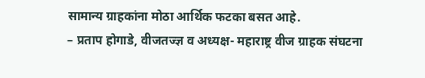सामान्य ग्राहकांना मोठा आर्थिक फटका बसत आहे.
– प्रताप होगाडे, वीजतज्ज्ञ व अध्यक्ष- महाराष्ट्र वीज ग्राहक संघटना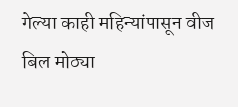गेल्या काही महिन्यांपासून वीज बिल मोठ्या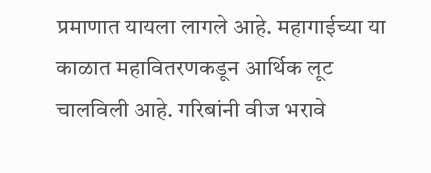प्रमाणात यायला लागले आहे. महागाईच्या या काळात महावितरणकडून आर्थिक लूट चालविली आहे. गरिबांनी वीज भरावे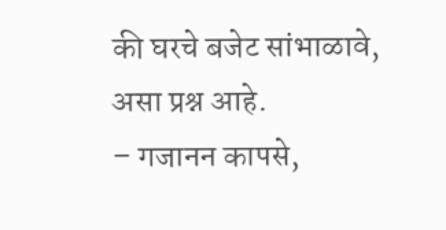की घरचे बजेट सांभाळावे, असा प्रश्न आहे.
– गजानन कापसे,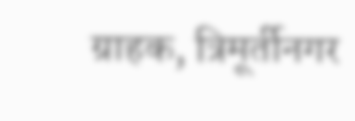ग्राहक, त्रिमूर्तीनगर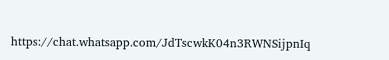https://chat.whatsapp.com/JdTscwkK04n3RWNSijpnIq